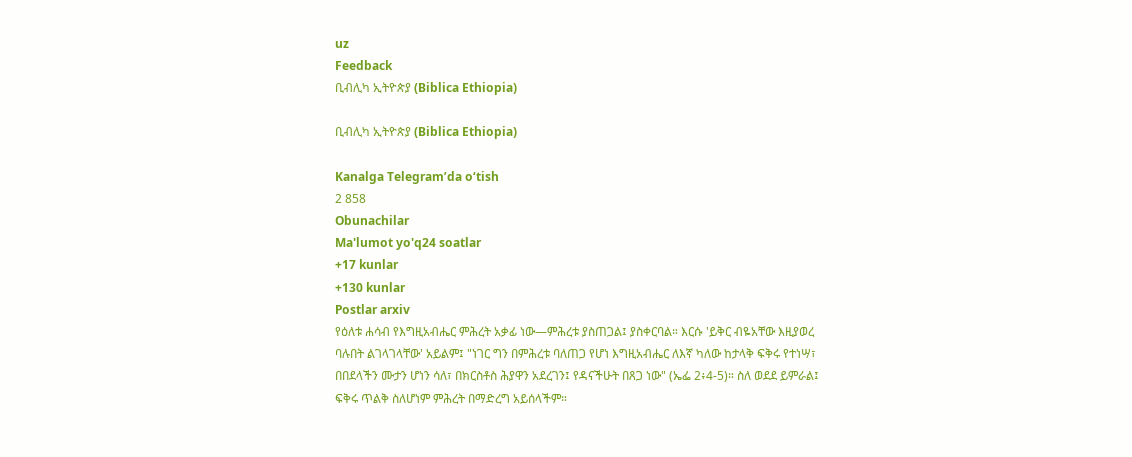uz
Feedback
ቢብሊካ ኢትዮጵያ (Biblica Ethiopia)

ቢብሊካ ኢትዮጵያ (Biblica Ethiopia)

Kanalga Telegram’da o‘tish
2 858
Obunachilar
Ma'lumot yo'q24 soatlar
+17 kunlar
+130 kunlar
Postlar arxiv
የዕለቱ ሐሳብ የእግዚአብሔር ምሕረት አቃፊ ነው—ምሕረቱ ያስጠጋል፤ ያስቀርባል። እርሱ 'ይቅር ብዬአቸው እዚያወረ ባሉበት ልገላገላቸው' አይልም፤ "ነገር ግን በምሕረቱ ባለጠጋ የሆነ እግዚአብሔር ለእኛ ካለው ከታላቅ ፍቅሩ የተነሣ፣ በበደላችን ሙታን ሆነን ሳለ፣ በክርስቶስ ሕያዋን አደረገን፤ የዳናችሁት በጸጋ ነው" (ኤፌ 2፥4-5)። ስለ ወደደ ይምራል፤ ፍቅሩ ጥልቅ ስለሆነም ምሕረት በማድረግ አይሰላችም።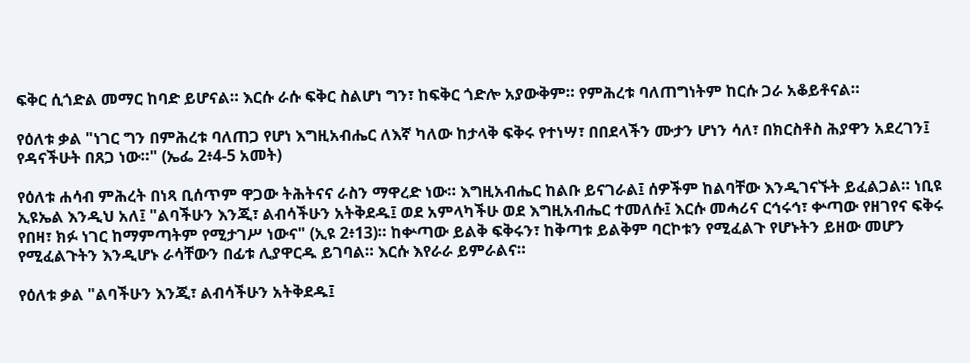ፍቅር ሲጎድል መማር ከባድ ይሆናል። እርሱ ራሱ ፍቅር ስልሆነ ግን፣ ከፍቅር ጎድሎ አያውቅም። የምሕረቱ ባለጠግነትም ከርሱ ጋራ አቆይቶናል።

የዕለቱ ቃል "ነገር ግን በምሕረቱ ባለጠጋ የሆነ እግዚአብሔር ለእኛ ካለው ከታላቅ ፍቅሩ የተነሣ፣ በበደላችን ሙታን ሆነን ሳለ፣ በክርስቶስ ሕያዋን አደረገን፤ የዳናችሁት በጸጋ ነው።" (ኤፌ 2፥4-5 አመት)

የዕለቱ ሐሳብ ምሕረት በነጻ ቢሰጥም ዋጋው ትሕትናና ራስን ማዋረድ ነው። እግዚአብሔር ከልቡ ይናገራል፤ ሰዎችም ከልባቸው እንዲገናኙት ይፈልጋል። ነቢዩ ኢዩኤል እንዲህ አለ፤ "ልባችሁን እንጂ፣ ልብሳችሁን አትቅደዱ፤ ወደ አምላካችሁ ወደ እግዚአብሔር ተመለሱ፤ እርሱ መሓሪና ርኅሩኅ፣ ቍጣው የዘገየና ፍቅሩ የበዛ፣ ክፉ ነገር ከማምጣትም የሚታገሥ ነውና" (ኢዩ 2፥13)። ከቍጣው ይልቅ ፍቅሩን፣ ከቅጣቱ ይልቅም ባርኮቱን የሚፈልጉ የሆኑትን ይዘው መሆን የሚፈልጉትን እንዲሆኑ ራሳቸውን በፊቱ ሊያዋርዱ ይገባል። እርሱ እየራራ ይምራልና።

የዕለቱ ቃል "ልባችሁን እንጂ፣ ልብሳችሁን አትቅደዱ፤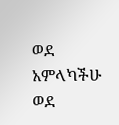ወደ አምላካችሁ ወደ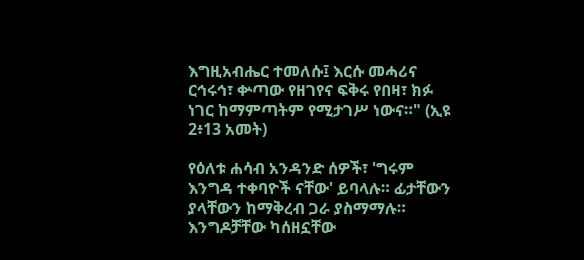እግዚአብሔር ተመለሱ፤ እርሱ መሓሪና ርኅሩኅ፣ ቍጣው የዘገየና ፍቅሩ የበዛ፣ ክፉ ነገር ከማምጣትም የሚታገሥ ነውና።" (ኢዩ 2፥13 አመት)

የዕለቱ ሐሳብ አንዳንድ ሰዎች፣ 'ግሩም እንግዳ ተቀባዮች ናቸው' ይባላሉ። ፊታቸውን ያላቸውን ከማቅረብ ጋራ ያስማማሉ። እንግዶቻቸው ካሰዘኗቸው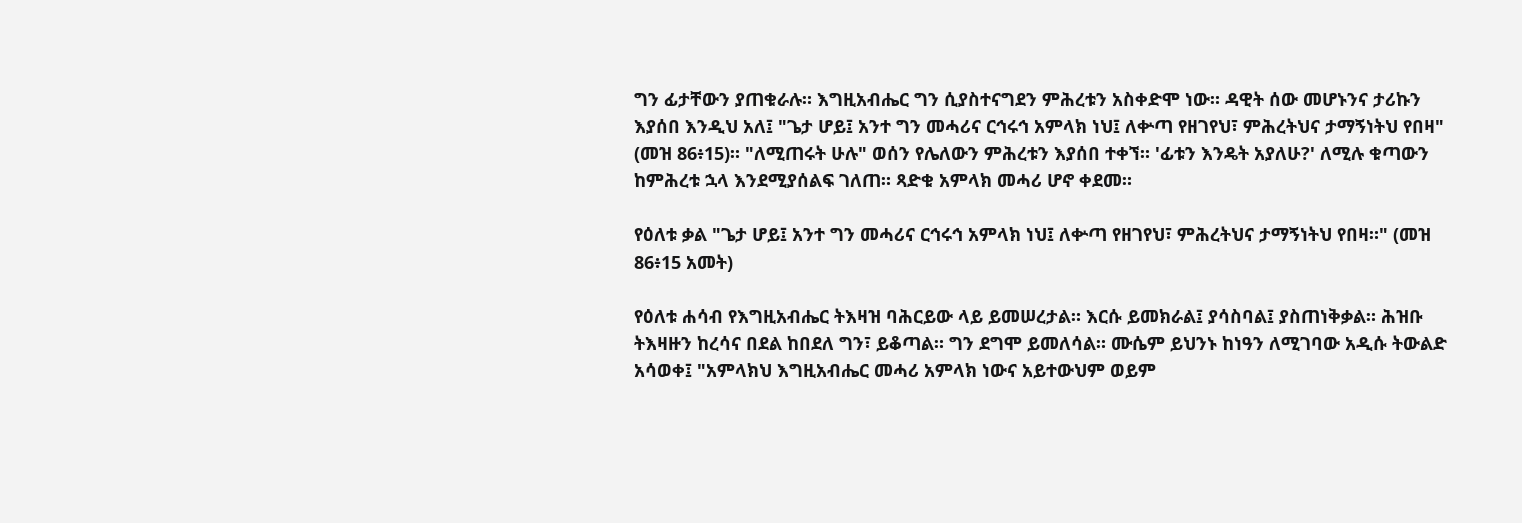ግን ፊታቸውን ያጠቁራሉ። እግዚአብሔር ግን ሲያስተናግደን ምሕረቱን አስቀድሞ ነው። ዳዊት ሰው መሆኑንና ታሪኩን እያሰበ እንዲህ አለ፤ "ጌታ ሆይ፤ አንተ ግን መሓሪና ርኅሩኅ አምላክ ነህ፤ ለቍጣ የዘገየህ፣ ምሕረትህና ታማኝነትህ የበዛ" (መዝ 86፥15)። "ለሚጠሩት ሁሉ" ወሰን የሌለውን ምሕረቱን እያሰበ ተቀኘ። 'ፊቱን እንዴት አያለሁ?' ለሚሉ ቁጣውን ከምሕረቱ ኋላ እንደሚያሰልፍ ገለጠ። ጻድቁ አምላክ መሓሪ ሆኖ ቀደመ።

የዕለቱ ቃል "ጌታ ሆይ፤ አንተ ግን መሓሪና ርኅሩኅ አምላክ ነህ፤ ለቍጣ የዘገየህ፣ ምሕረትህና ታማኝነትህ የበዛ።" (መዝ 86፥15 አመት)

የዕለቱ ሐሳብ የእግዚአብሔር ትእዛዝ ባሕርይው ላይ ይመሠረታል። እርሱ ይመክራል፤ ያሳስባል፤ ያስጠነቅቃል። ሕዝቡ ትእዛዙን ከረሳና በደል ከበደለ ግን፣ ይቆጣል። ግን ደግሞ ይመለሳል። ሙሴም ይህንኑ ከነዓን ለሚገባው አዲሱ ትውልድ አሳወቀ፤ "አምላክህ እግዚአብሔር መሓሪ አምላክ ነውና አይተውህም ወይም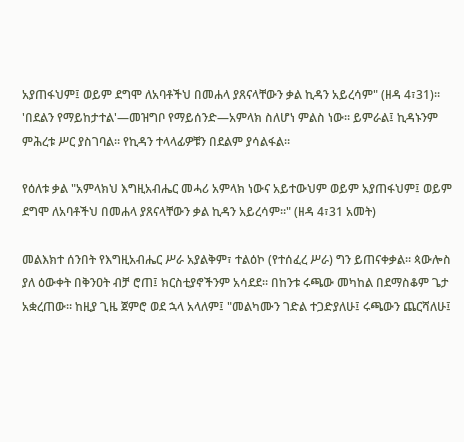አያጠፋህም፤ ወይም ደግሞ ለአባቶችህ በመሐላ ያጸናላቸውን ቃል ኪዳን አይረሳም" (ዘዳ 4፣31)። 'በደልን የማይከታተል'—መዝግቦ የማይሰንድ—አምላክ ስለሆነ ምልስ ነው። ይምራል፤ ኪዳኑንም ምሕረቱ ሥር ያስገባል። የኪዳን ተላላፊዎቹን በደልም ያሳልፋል።

የዕለቱ ቃል "አምላክህ እግዚአብሔር መሓሪ አምላክ ነውና አይተውህም ወይም አያጠፋህም፤ ወይም ደግሞ ለአባቶችህ በመሐላ ያጸናላቸውን ቃል ኪዳን አይረሳም።" (ዘዳ 4፣31 አመት)

መልእክተ ሰንበት የእግዚአብሔር ሥራ አያልቅም፣ ተልዕኮ (የተሰፈረ ሥራ) ግን ይጠናቀቃል። ጳውሎስ ያለ ዕውቀት በቅንዐት ብቻ ሮጠ፤ ክርስቲያኖችንም አሳደደ። በከንቱ ሩጫው መካከል በደማስቆም ጌታ አቋረጠው። ከዚያ ጊዜ ጀምሮ ወደ ኋላ አላለም፤ "መልካሙን ገድል ተጋድያለሁ፤ ሩጫውን ጨርሻለሁ፤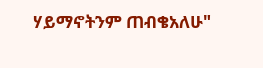ሃይማኖትንም ጠብቄአለሁ"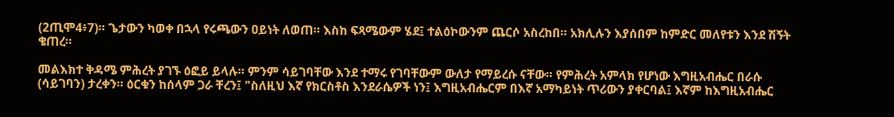(2ጢሞ4፥7)። ጌታውን ካወቀ በኋላ የሩጫውን ዐይነት ለወጠ። እስከ ፍጻሜውም ሄደ፤ ተልዕኮውንም ጨርሶ አስረከበ። አክሊሉን እያሰበም ከምድር መለየቱን እንደ ሽኝት ቄጠረ።

መልእክተ ቅዳሜ ምሕረት ያገኙ ዕፎይ ይላሉ። ምንም ሳይገባቸው እንደ ተማሩ የገባቸውም ውለታ የማይረሱ ናቸው። የምሕረት አምላክ የሆነው እግዚአብሔር በራሱ (ሳይገባን) ታረቀን። ዕርቁን ከሰላም ጋራ ቸረን፤ "ስለዚህ እኛ የክርስቶስ እንደራሴዎች ነን፤ እግዚአብሔርም በእኛ አማካይነት ጥሪውን ያቀርባል፤ እኛም ከእግዚአብሔር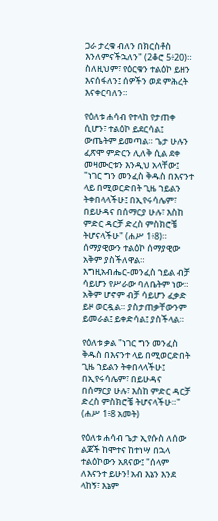ጋራ ታረቁ ብለን በክርስቶስ እንለምናችኋለን" (2ቆሮ 5፥20)። ስለዚህም፣ የዕርቁን ተልዕኮ ይዘን እናሰፋለን፤ ሰዎችን ወደ ምሕረት እናቀርባለን።

የዕለቱ ሐሳብ የተላከ የታጠቀ ሲሆን፣ ተልዕኮ ይደርሳል፤ ውጤትም ይመጣል። ጌታ ሁሉን ፈጽሞ ምድርን ሊለቅ ሲል ደቀ መዛሙርቱን እንዲህ አላቸው፤ "ነገር ግን መንፈስ ቅዱስ በእናንተ ላይ በሚወርድበት ጊዜ ኀይልን ትቀበላላችሁ፤ በኢየሩሳሌም፣ በይሁዳና በሰማርያ ሁሉ፣ እስከ ምድር ዳርቻ ድረስ ምስክሮቼ ትሆናላችሁ" (ሐሥ 1፥8)። ሰማያዊውን ተልዕኮ ሰማያዊው አቅም ያስችለዋል። እግዚአብሔር-መንፈስ ኀይል ብቻ ሳይሆን የሥራው ባለቤትም ነው። አቅም ሆኖም ብቻ ሳይሆን ፈቃድ ይዞ ወርዷል። ያስታጠቃቸውንም ይመራል፤ ይቀድሳል፤ ያስችላል።

የዕለቱ ቃል "ነገር ግን መንፈስ ቅዱስ በእናንተ ላይ በሚወርድበት ጊዜ ኀይልን ትቀበላላችሁ፤ በኢየሩሳሌም፣ በይሁዳና በሰማርያ ሁሉ፣ እስከ ምድር ዳርቻ ድረስ ምስክሮቼ ትሆናላችሁ።" (ሐሥ 1፥8 አመት)

የዕለቱ ሐሳብ ጌታ ኢየሱስ ለሰው ልጆች ከሞተና ከተነሣ በኋላ ተልዕኮውን አጸናው፤ "ሰላም ለእናንተ ይሁን! አብ እኔን እንደ ላከኝ፣ እኔም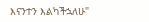እናንተን እልካችኋለሁ"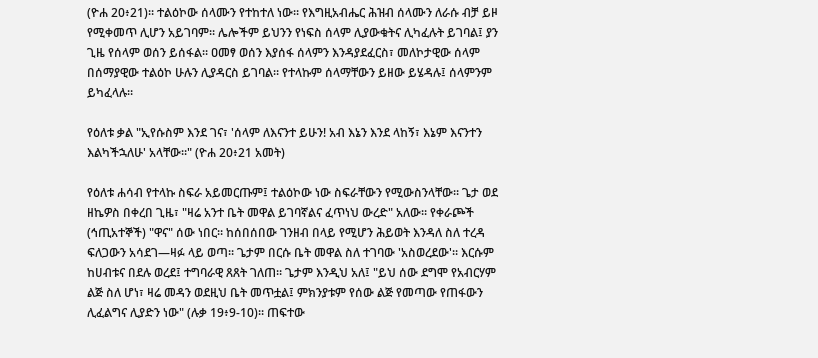(ዮሐ 20፥21)። ተልዕኮው ሰላሙን የተከተለ ነው። የእግዚአብሔር ሕዝብ ሰላሙን ለራሱ ብቻ ይዞ የሚቀመጥ ሊሆን አይገባም። ሌሎችም ይህንን የነፍስ ሰላም ሊያውቁትና ሊካፈሉት ይገባል፤ ያን ጊዜ የሰላም ወሰን ይሰፋል። ዐመፃ ወሰን እያሰፋ ሰላምን እንዳያደፈርስ፣ መለኮታዊው ሰላም በሰማያዊው ተልዕኮ ሁሉን ሊያዳርስ ይገባል። የተላኩም ሰላማቸውን ይዘው ይሄዳሉ፤ ሰላምንም ይካፈላሉ።

የዕለቱ ቃል "ኢየሱስም እንደ ገና፣ 'ሰላም ለእናንተ ይሁን! አብ እኔን እንደ ላከኝ፣ እኔም እናንተን እልካችኋለሁ' አላቸው።" (ዮሐ 20፥21 አመት)

የዕለቱ ሐሳብ የተላኩ ስፍራ አይመርጡም፤ ተልዕኮው ነው ስፍራቸውን የሚውስንላቸው። ጌታ ወደ ዘኬዎስ በቀረበ ጊዜ፣ "ዛሬ አንተ ቤት መዋል ይገባኛልና ፈጥነህ ውረድ" አለው። የቀራጮች (ኅጢአተኞች) "ዋና" ሰው ነበር። ከሰበሰበው ገንዘብ በላይ የሚሆን ሕይወት እንዳለ ስለ ተረዳ ፍለጋውን አሳደገ—ዛፉ ላይ ወጣ። ጌታም በርሱ ቤት መዋል ስለ ተገባው 'አስወረደው'። እርሱም ከሀብቱና በደሉ ወረደ፤ ተግባራዊ ጸጸት ገለጠ። ጌታም እንዲህ አለ፤ "ይህ ሰው ደግሞ የአብርሃም ልጅ ስለ ሆነ፣ ዛሬ መዳን ወደዚህ ቤት መጥቷል፤ ምክንያቱም የሰው ልጅ የመጣው የጠፋውን ሊፈልግና ሊያድን ነው" (ሉቃ 19፥9-10)። ጠፍተው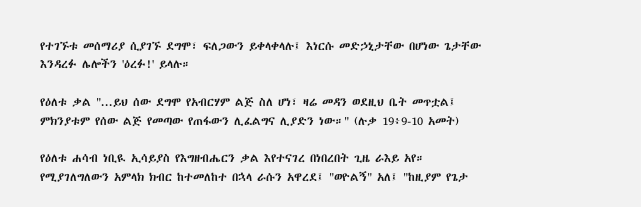የተገኙቱ መሰማሪያ ሲያገኙ ደግሞ፣ ፍለጋውን ይቀላቀላሉ፤ እነርሱ መድኃኒታቸው በሆነው ጌታቸው እንዳረፉ ሌሎችን 'ዕረፉ!' ይላሉ።

የዕለቱ ቃል "...ይህ ሰው ደግሞ የአብርሃም ልጅ ስለ ሆነ፣ ዛሬ መዳን ወደዚህ ቤት መጥቷል፤ ምክንያቱም የሰው ልጅ የመጣው የጠፋውን ሊፈልግና ሊያድን ነው።" (ሉቃ 19፥9-10 አመት)

የዕለቱ ሐሳብ ነቢዪ ኢሳይያስ የእግዘብሔርን ቃል እየተናገረ በነበረበት ጊዜ ራእይ አየ። የሚያገለግለውን አምላክ ክብር ከተመለከተ በኋላ ራሱን አዋረደ፤ "ወዮልኝ" አለ፤ "ከዚያም የጌታ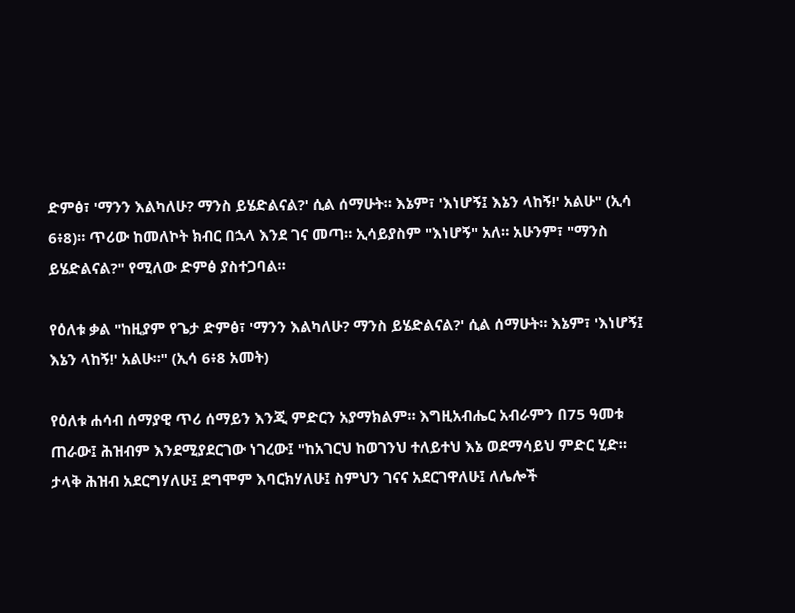ድምፅ፣ 'ማንን እልካለሁ? ማንስ ይሄድልናል?' ሲል ሰማሁት። እኔም፣ 'እነሆኝ፤ እኔን ላከኝ!' አልሁ" (ኢሳ 6፥8)። ጥሪው ከመለኮት ክብር በኋላ እንደ ገና መጣ። ኢሳይያስም "እነሆኝ" አለ። አሁንም፣ "ማንስ ይሄድልናል?" የሚለው ድምፅ ያስተጋባል።

የዕለቱ ቃል "ከዚያም የጌታ ድምፅ፣ 'ማንን እልካለሁ? ማንስ ይሄድልናል?' ሲል ሰማሁት። እኔም፣ 'እነሆኝ፤ እኔን ላከኝ!' አልሁ።" (ኢሳ 6፥8 አመት)

የዕለቱ ሐሳብ ሰማያዊ ጥሪ ሰማይን እንጂ ምድርን አያማክልም። እግዚአብሔር አብራምን በ75 ዓመቱ ጠራው፤ ሕዝብም እንደሚያደርገው ነገረው፤ "ከአገርህ ከወገንህ ተለይተህ እኔ ወደማሳይህ ምድር ሂድ። ታላቅ ሕዝብ አደርግሃለሁ፤ ደግሞም እባርክሃለሁ፤ ስምህን ገናና አደርገዋለሁ፤ ለሌሎች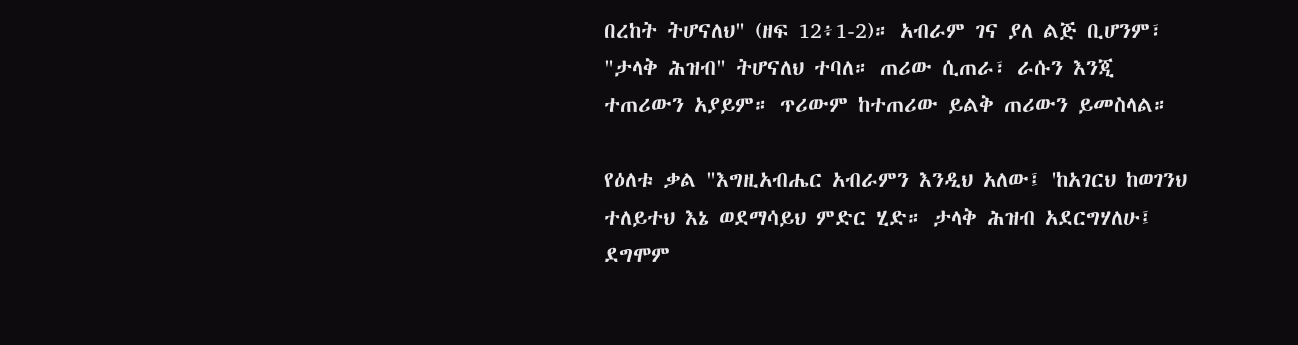በረከት ትሆናለህ" (ዘፍ 12፥1-2)። አብራም ገና ያለ ልጅ ቢሆንም፣ "ታላቅ ሕዝብ" ትሆናለህ ተባለ። ጠሪው ሲጠራ፣ ራሱን እንጂ ተጠሪውን አያይም። ጥሪውም ከተጠሪው ይልቅ ጠሪውን ይመስላል።

የዕለቱ ቃል "እግዚአብሔር አብራምን እንዲህ አለው፤ 'ከአገርህ ከወገንህ ተለይተህ እኔ ወደማሳይህ ምድር ሂድ። ታላቅ ሕዝብ አደርግሃለሁ፤ ደግሞም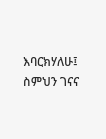እባርክሃለሁ፤ ስምህን ገናና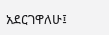አደርገዋለሁ፤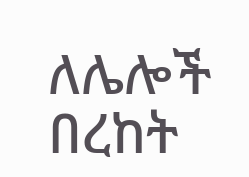ለሌሎች በረከት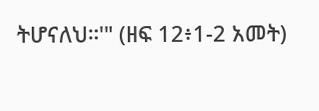ትሆናለህ።'" (ዘፍ 12፥1-2 አመት)